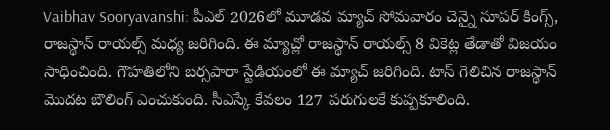Vaibhav Sooryavanshi: పీఎల్ 2026లో మూడవ మ్యాచ్ సోమవారం చెన్నై సూపర్ కింగ్స్, రాజస్థాన్ రాయల్స్ మధ్య జరిగింది. ఈ మ్యాచ్లో రాజస్థాన్ రాయల్స్ 8 వికెట్ల తేడాతో విజయం సాధించింది. గౌహతిలోని బర్సపారా స్టేడియంలో ఈ మ్యాచ్ జరిగింది. టాస్ గెలిచిన రాజస్థాన్ మొదట బౌలింగ్ ఎంచుకుంది. సీఎస్కే కేవలం 127 పరుగులకే కుప్పకూలింది.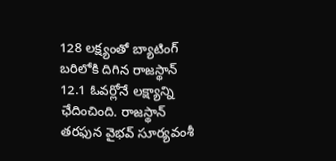128 లక్ష్యంతో బ్యాటింగ్ బరిలోకి దిగిన రాజస్థాన్ 12.1 ఓవర్లోనే లక్ష్యాన్ని ఛేదించింది. రాజస్థాన్ తరఫున వైభవ్ సూర్యవంశీ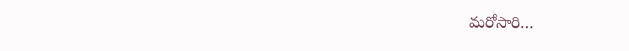మరోసారి…